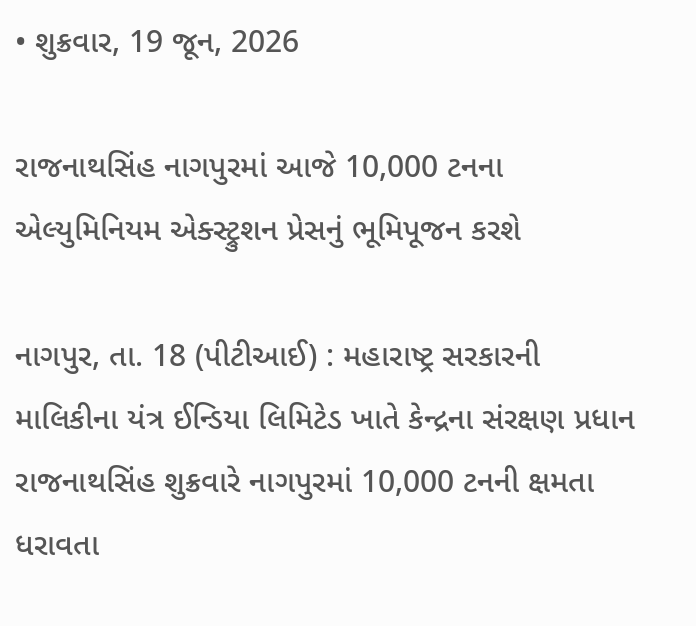• શુક્રવાર, 19 જૂન, 2026

રાજનાથસિંહ નાગપુરમાં આજે 10,000 ટનના એલ્યુમિનિયમ એક્સ્ટ્રુશન પ્રેસનું ભૂમિપૂજન કરશે

નાગપુર, તા. 18 (પીટીઆઈ) : મહારાષ્ટ્ર સરકારની માલિકીના યંત્ર ઈન્ડિયા લિમિટેડ ખાતે કેન્દ્રના સંરક્ષણ પ્રધાન રાજનાથસિંહ શુક્રવારે નાગપુરમાં 10,000 ટનની ક્ષમતા ધરાવતા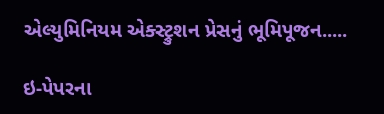એલ્યુમિનિયમ એક્સ્ટ્રુશન પ્રેસનું ભૂમિપૂજન.....

ઇ-પેપરના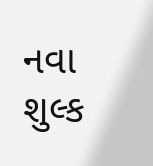નવા શુલ્ક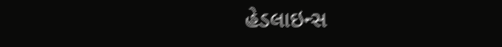હેડલાઇન્સ